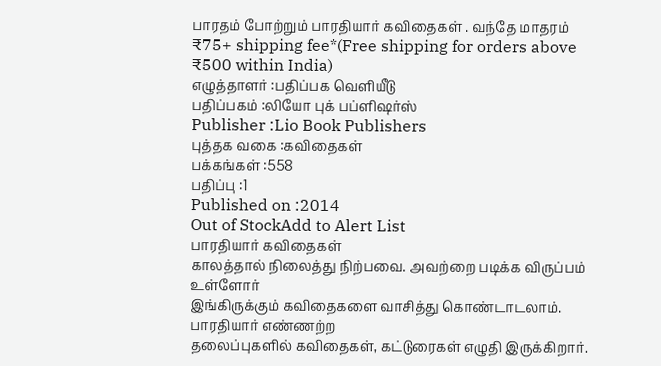பாரதம் போற்றும் பாரதியார் கவிதைகள் . வந்தே மாதரம்
₹75+ shipping fee*(Free shipping for orders above ₹500 within India)
எழுத்தாளர் :பதிப்பக வெளியீடு
பதிப்பகம் :லியோ புக் பப்ளிஷர்ஸ்
Publisher :Lio Book Publishers
புத்தக வகை :கவிதைகள்
பக்கங்கள் :558
பதிப்பு :1
Published on :2014
Out of StockAdd to Alert List
பாரதியார் கவிதைகள்
காலத்தால் நிலைத்து நிற்பவை. அவற்றை படிக்க விருப்பம் உள்ளோர்
இங்கிருக்கும் கவிதைகளை வாசித்து கொண்டாடலாம். பாரதியார் எண்ணற்ற
தலைப்புகளில் கவிதைகள், கட்டுரைகள் எழுதி இருக்கிறார்.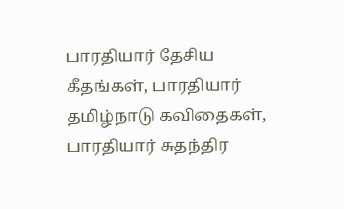பாரதியார் தேசிய
கீதங்கள், பாரதியார் தமிழ்நாடு கவிதைகள், பாரதியார் சுதந்திர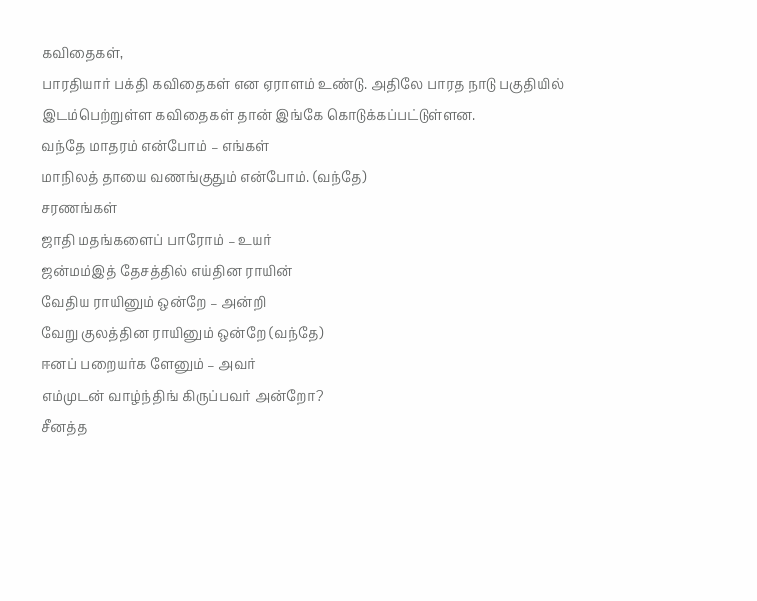கவிதைகள்,
பாரதியார் பக்தி கவிதைகள் என ஏராளம் உண்டு. அதிலே பாரத நாடு பகுதியில்
இடம்பெற்றுள்ள கவிதைகள் தான் இங்கே கொடுக்கப்பட்டுள்ளன.
வந்தே மாதரம் என்போம் – எங்கள்
மாநிலத் தாயை வணங்குதும் என்போம். (வந்தே)
சரணங்கள்
ஜாதி மதங்களைப் பாரோம் – உயர்
ஜன்மம்இத் தேசத்தில் எய்தின ராயின்
வேதிய ராயினும் ஒன்றே – அன்றி
வேறு குலத்தின ராயினும் ஒன்றே (வந்தே)
ஈனப் பறையர்க ளேனும் – அவர்
எம்முடன் வாழ்ந்திங் கிருப்பவர் அன்றோ?
சீனத்த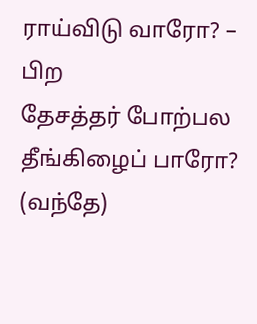ராய்விடு வாரோ? – பிற
தேசத்தர் போற்பல தீங்கிழைப் பாரோ? (வந்தே)